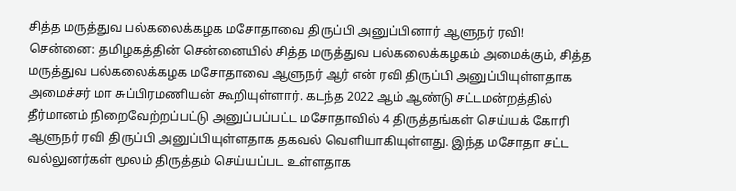சித்த மருத்துவ பல்கலைக்கழக மசோதாவை திருப்பி அனுப்பினார் ஆளுநர் ரவி!
சென்னை: தமிழகத்தின் சென்னையில் சித்த மருத்துவ பல்கலைக்கழகம் அமைக்கும், சித்த மருத்துவ பல்கலைக்கழக மசோதாவை ஆளுநர் ஆர் என் ரவி திருப்பி அனுப்பியுள்ளதாக அமைச்சர் மா சுப்பிரமணியன் கூறியுள்ளார். கடந்த 2022 ஆம் ஆண்டு சட்டமன்றத்தில் தீர்மானம் நிறைவேற்றப்பட்டு அனுப்பப்பட்ட மசோதாவில் 4 திருத்தங்கள் செய்யக் கோரி ஆளுநர் ரவி திருப்பி அனுப்பியுள்ளதாக தகவல் வெளியாகியுள்ளது. இந்த மசோதா சட்ட வல்லுனர்கள் மூலம் திருத்தம் செய்யப்பட உள்ளதாக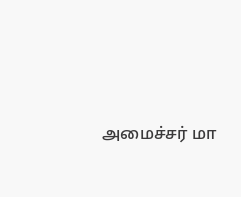அமைச்சர் மா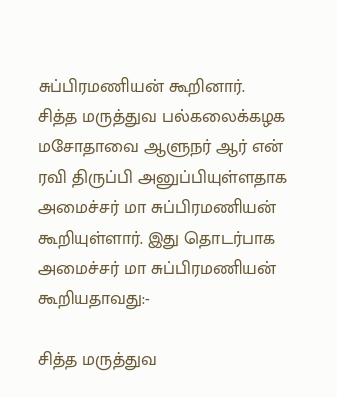சுப்பிரமணியன் கூறினார்.
சித்த மருத்துவ பல்கலைக்கழக மசோதாவை ஆளுநர் ஆர் என் ரவி திருப்பி அனுப்பியுள்ளதாக அமைச்சர் மா சுப்பிரமணியன் கூறியுள்ளார். இது தொடர்பாக அமைச்சர் மா சுப்பிரமணியன் கூறியதாவது:-

சித்த மருத்துவ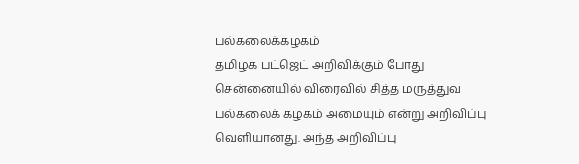பல்கலைக்கழகம்
தமிழக பட்ஜெட் அறிவிக்கும் போது சென்னையில் விரைவில் சித்த மருத்துவ பல்கலைக் கழகம் அமையும் என்று அறிவிப்பு வெளியானது. அந்த அறிவிப்பு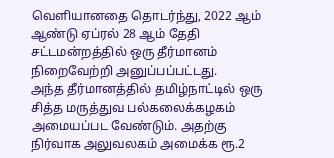வெளியானதை தொடர்ந்து, 2022 ஆம் ஆண்டு ஏப்ரல் 28 ஆம் தேதி சட்டமன்றத்தில் ஒரு தீர்மானம் நிறைவேற்றி அனுப்பப்பட்டது.
அந்த தீர்மானத்தில் தமிழ்நாட்டில் ஒரு சித்த மருத்துவ பல்கலைக்கழகம் அமையப்பட வேண்டும். அதற்கு நிர்வாக அலுவலகம் அமைக்க ரூ.2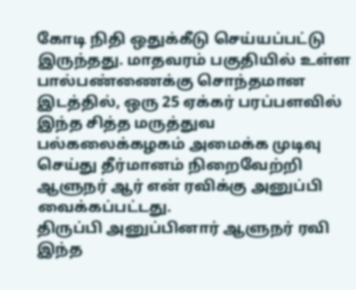கோடி நிதி ஒதுக்கீடு செய்யப்பட்டு இருந்தது. மாதவரம் பகுதியில் உள்ள பால்பண்ணைக்கு சொந்தமான இடத்தில், ஒரு 25 ஏக்கர் பரப்பளவில் இந்த சித்த மருத்துவ பல்கலைக்கழகம் அமைக்க முடிவு செய்து தீர்மானம் நிறைவேற்றி ஆளுநர் ஆர் என் ரவிக்கு அனுப்பி வைக்கப்பட்டது.
திருப்பி அனுப்பினார் ஆளுநர் ரவி
இந்த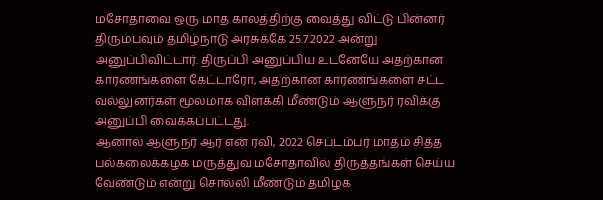மசோதாவை ஒரு மாத காலத்திற்கு வைத்து விட்டு பின்னர் திரும்பவும் தமிழ்நாடு அரசுக்கே 25.7.2022 அன்று அனுப்பிவிட்டார். திருப்பி அனுப்பிய உடனேயே அதற்கான காரணங்களை கேட்டாரோ, அதற்கான காரணங்களை சட்ட வல்லுனர்கள் மூலமாக விளக்கி மீண்டும் ஆளுநர் ரவிக்கு அனுப்பி வைக்கப்பட்டது.
ஆனால் ஆளுநர் ஆர் என் ரவி, 2022 செப்டம்பர் மாதம் சித்த பல்கலைக்கழக மருத்துவ மசோதாவில் திருத்தங்கள் செய்ய வேண்டும் என்று சொல்லி மீண்டும் தமிழக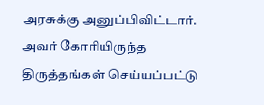அரசுக்கு அனுப்பிவிட்டார். அவர் கோரியிருந்த திருத்தங்கள் செய்யப்பட்டு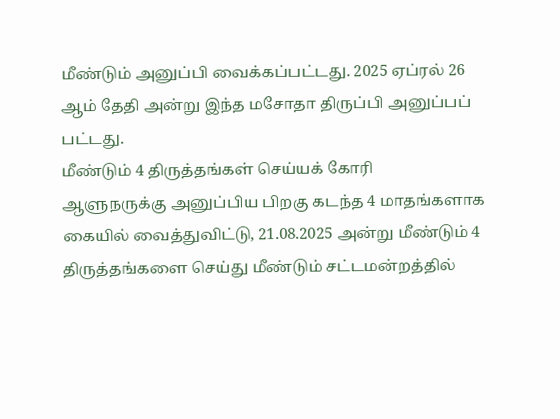மீண்டும் அனுப்பி வைக்கப்பட்டது. 2025 ஏப்ரல் 26 ஆம் தேதி அன்று இந்த மசோதா திருப்பி அனுப்பப் பட்டது.
மீண்டும் 4 திருத்தங்கள் செய்யக் கோரி
ஆளுநருக்கு அனுப்பிய பிறகு கடந்த 4 மாதங்களாக கையில் வைத்துவிட்டு, 21.08.2025 அன்று மீண்டும் 4 திருத்தங்களை செய்து மீண்டும் சட்டமன்றத்தில்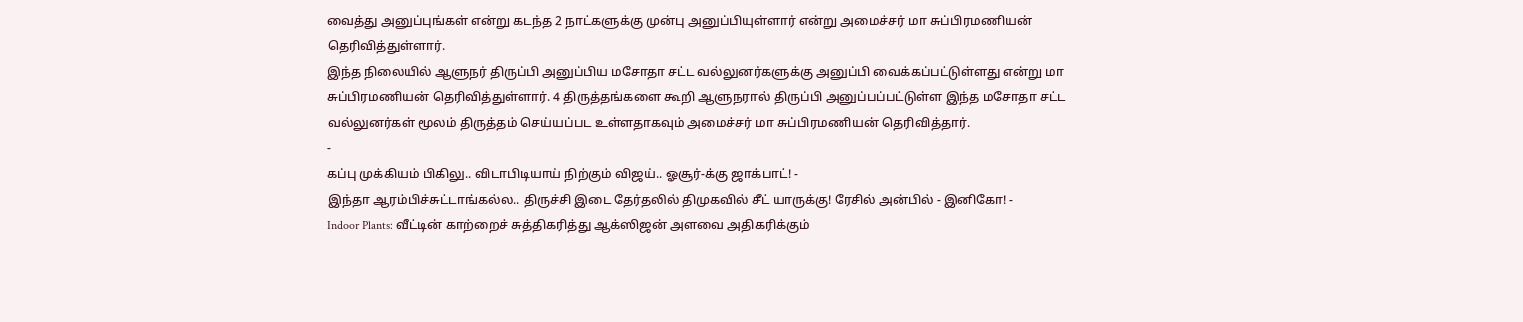வைத்து அனுப்புங்கள் என்று கடந்த 2 நாட்களுக்கு முன்பு அனுப்பியுள்ளார் என்று அமைச்சர் மா சுப்பிரமணியன் தெரிவித்துள்ளார்.
இந்த நிலையில் ஆளுநர் திருப்பி அனுப்பிய மசோதா சட்ட வல்லுனர்களுக்கு அனுப்பி வைக்கப்பட்டுள்ளது என்று மா சுப்பிரமணியன் தெரிவித்துள்ளார். 4 திருத்தங்களை கூறி ஆளுநரால் திருப்பி அனுப்பப்பட்டுள்ள இந்த மசோதா சட்ட வல்லுனர்கள் மூலம் திருத்தம் செய்யப்பட உள்ளதாகவும் அமைச்சர் மா சுப்பிரமணியன் தெரிவித்தார்.
-
கப்பு முக்கியம் பிகிலு.. விடாபிடியாய் நிற்கும் விஜய்.. ஓசூர்-க்கு ஜாக்பாட்! -
இந்தா ஆரம்பிச்சுட்டாங்கல்ல.. திருச்சி இடை தேர்தலில் திமுகவில் சீட் யாருக்கு! ரேசில் அன்பில் - இனிகோ! -
Indoor Plants: வீட்டின் காற்றைச் சுத்திகரித்து ஆக்ஸிஜன் அளவை அதிகரிக்கும்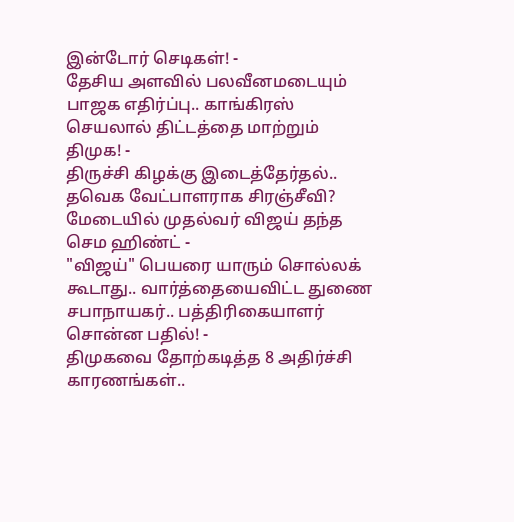இன்டோர் செடிகள்! -
தேசிய அளவில் பலவீனமடையும் பாஜக எதிர்ப்பு.. காங்கிரஸ் செயலால் திட்டத்தை மாற்றும் திமுக! -
திருச்சி கிழக்கு இடைத்தேர்தல்.. தவெக வேட்பாளராக சிரஞ்சீவி? மேடையில் முதல்வர் விஜய் தந்த செம ஹிண்ட் -
"விஜய்" பெயரை யாரும் சொல்லக் கூடாது.. வார்த்தையைவிட்ட துணை சபாநாயகர்.. பத்திரிகையாளர் சொன்ன பதில்! -
திமுகவை தோற்கடித்த 8 அதிர்ச்சி காரணங்கள்..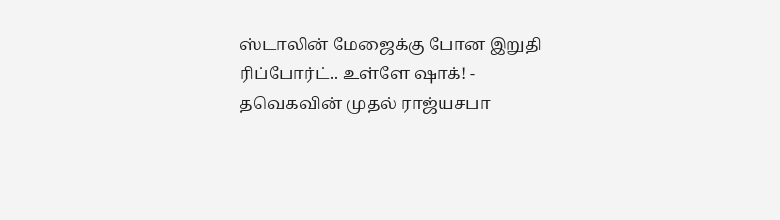ஸ்டாலின் மேஜைக்கு போன இறுதி ரிப்போர்ட்.. உள்ளே ஷாக்! -
தவெகவின் முதல் ராஜ்யசபா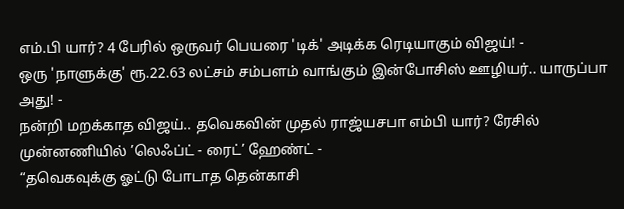எம்.பி யார்? 4 பேரில் ஒருவர் பெயரை 'டிக்' அடிக்க ரெடியாகும் விஜய்! -
ஒரு 'நாளுக்கு' ரூ.22.63 லட்சம் சம்பளம் வாங்கும் இன்போசிஸ் ஊழியர்.. யாருப்பா அது! -
நன்றி மறக்காத விஜய்.. தவெகவின் முதல் ராஜ்யசபா எம்பி யார்? ரேசில் முன்னணியில் ’லெஃப்ட் - ரைட்’ ஹேண்ட் -
“தவெகவுக்கு ஓட்டு போடாத தென்காசி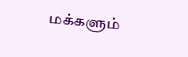மக்களும்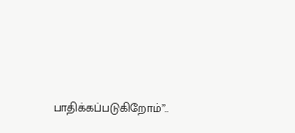பாதிக்கப்படுகிறோம்”..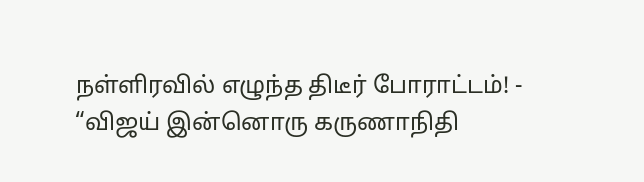நள்ளிரவில் எழுந்த திடீர் போராட்டம்! -
“விஜய் இன்னொரு கருணாநிதி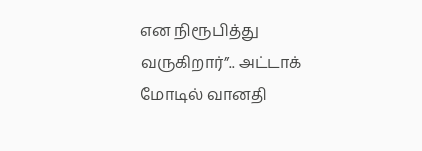என நிரூபித்து வருகிறார்”.. அட்டாக் மோடில் வானதி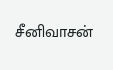சீனிவாசன்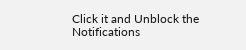Click it and Unblock the Notifications